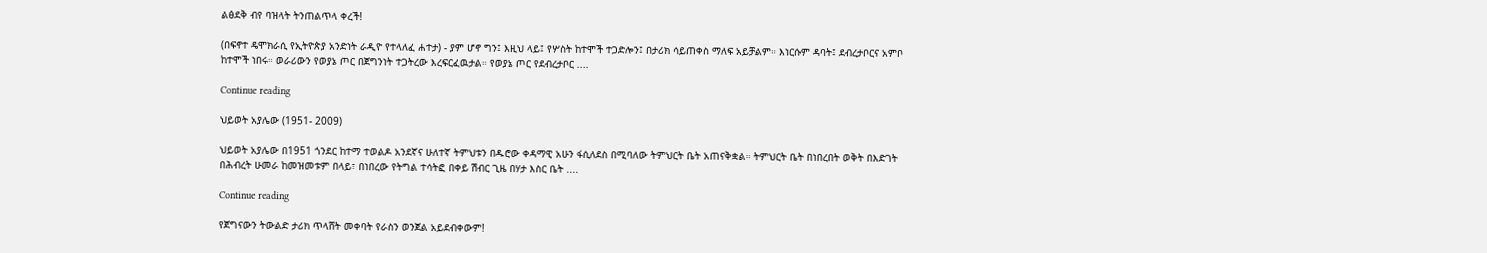ልፅደቅ ብየ ባዝላት ትንጠልጥላ ቀረች!

(በፍኖተ ዴሞክራሲ የኢትዮጵያ አንድነት ራዲዮ የተላለፈ ሐተታ) - ያም ሆኖ ግን፤ እዚህ ላይ፤ የሦስት ከተሞች ተጋድሎን፤ በታሪክ ሳይጠቀስ ማለፍ አይቻልም። እነርሱም ዳባት፤ ደብረታቦርና አምቦ ከተሞች ነበሩ። ወራሪውን የወያኔ ጦር በጀግንነት ተጋትረው እረፍርፈዉታል። የወያኔ ጦር የደብረታቦር ....

Continue reading

ህይወት አያሌው (1951- 2009)

ህይወት አያሌው በ1951 ጎንደር ከተማ ተወልዶ አንደኛና ሁለተኛ ትምህቱን በዱሮው ቀዳማዊ አሁን ፋሲለደስ በሚባለው ትምህርት ቤት አጠናቅቋል። ትምህርት ቤት በነበረበት ወቅት በእድገት በሕብረት ሁመራ ከመዝመቱም በላይ፣ በነበረው የትግል ተሳትፎ በቀይ ሽብር ጊዜ በሃታ እስር ቤት ....

Continue reading

የጀግናውን ትውልድ ታሪክ ጥላሸት መቀባት የራስን ወንጀል አይደብቀውም!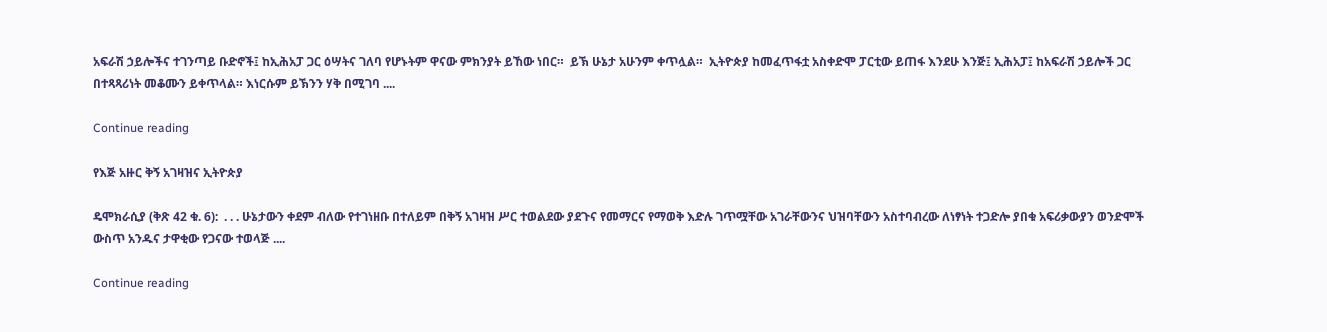አፍራሽ ኃይሎችና ተገንጣይ ቡድኖች፤ ከኢሕአፓ ጋር ዕሣትና ገለባ የሆኑትም ዋናው ምክንያት ይኸው ነበር።  ይኽ ሁኔታ አሁንም ቀጥሏል።  ኢትዮጵያ ከመፈጥፋቷ አስቀድሞ ፓርቲው ይጠፋ እንደሁ እንጅ፤ ኢሕአፓ፤ ከአፍራሽ ኃይሎች ጋር በተጻጻሪነት መቆሙን ይቀጥላል። እነርሱም ይኽንን ሃቅ በሚገባ ....

Continue reading

የእጅ አዙር ቅኝ አገዛዝና ኢትዮጵያ

ዴሞክራሲያ (ቅጽ 42 ቁ. 6):  . . . ሁኔታውን ቀደም ብለው የተገነዘቡ በተለይም በቅኝ አገዛዝ ሥር ተወልደው ያደጉና የመማርና የማወቅ እድሉ ገጥሟቸው አገራቸውንና ህዝባቸውን አስተባብረው ለነፃነት ተጋድሎ ያበቁ አፍሪቃውያን ወንድሞች ውስጥ አንዱና ታዋቂው የጋናው ተወላጅ ....

Continue reading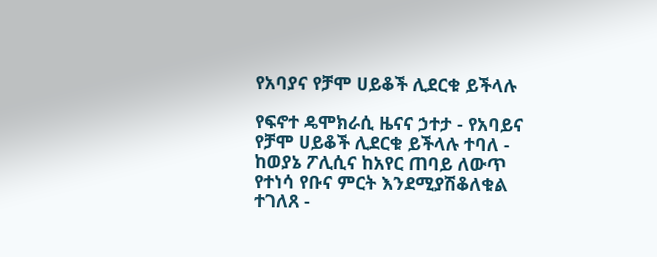የአባያና የቻሞ ሀይቆች ሊደርቁ ይችላሉ

የፍኖተ ዴሞክራሲ ዜናና ኃተታ - የአባይና የቻሞ ሀይቆች ሊደርቁ ይችላሉ ተባለ - ከወያኔ ፖሊሲና ከአየር ጠባይ ለውጥ የተነሳ የቡና ምርት እንደሚያሽቆለቁል ተገለጸ -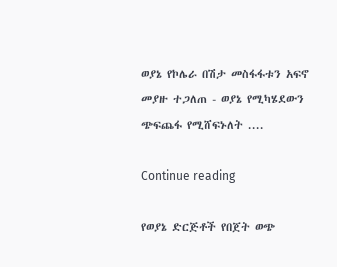ወያኔ የኮሌራ በሽታ መስፋፋቱን አፍኖ መያዙ ተጋለጠ - ወያኔ የሚካሄደውን ጭፍጨፋ የሚሸፍኑለት ....

Continue reading

የወያኔ ድርጅቶች የበጀት ወጭ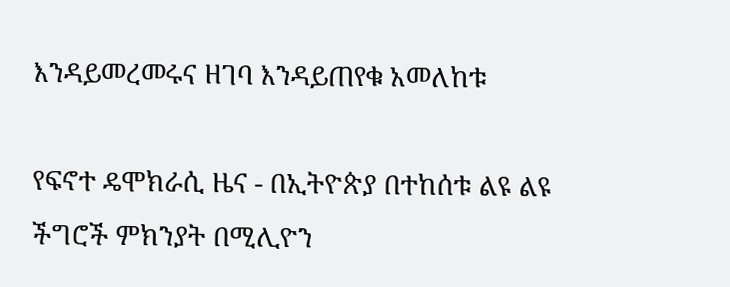እንዳይመረመሩና ዘገባ እንዳይጠየቁ አመለከቱ

የፍኖተ ዴሞክራሲ ዜና - በኢትዮጵያ በተከሰቱ ልዩ ልዩ ችግሮች ምክንያት በሚሊዮን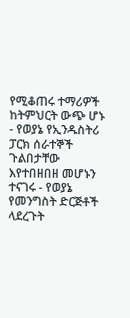የሚቆጠሩ ተማሪዎች ከትምህርት ውጭ ሆኑ - የወያኔ የኢንዱስትሪ ፓርክ ሰራተኞች ጉልበታቸው እየተበዘበዘ መሆኑን ተናገሩ - የወያኔ የመንግስት ድርጅቶች ላደረጉት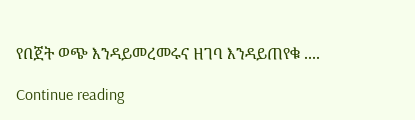የበጀት ወጭ እንዳይመረመሩና ዘገባ እንዳይጠየቁ ....

Continue reading